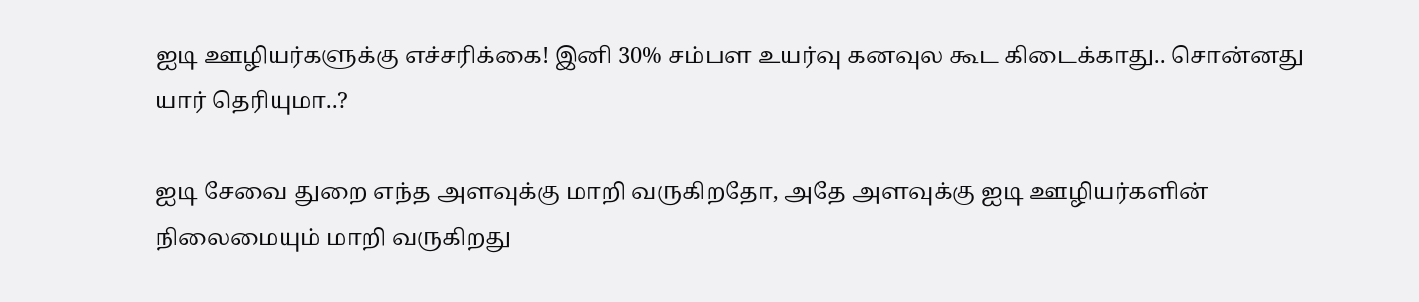ஐடி ஊழியர்களுக்கு எச்சரிக்கை! இனி 30% சம்பள உயர்வு கனவுல கூட கிடைக்காது.. சொன்னது யார் தெரியுமா..?

ஐடி சேவை துறை எந்த அளவுக்கு மாறி வருகிறதோ, அதே அளவுக்கு ஐடி ஊழியர்களின் நிலைமையும் மாறி வருகிறது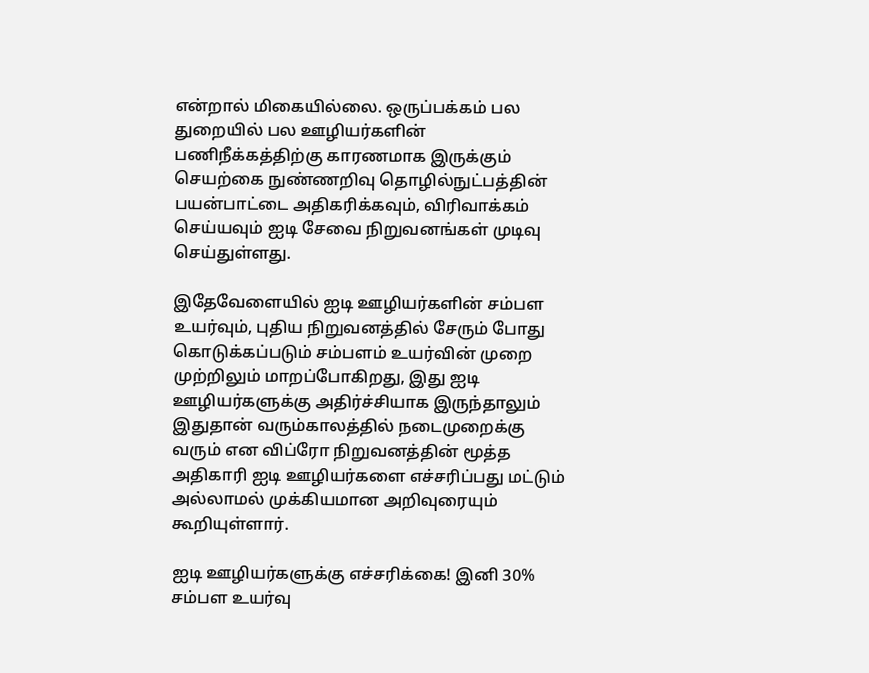என்றால் மிகையில்லை. ஒருப்பக்கம் பல துறையில் பல ஊழியர்களின் பணிநீக்கத்திற்கு காரணமாக இருக்கும் செயற்கை நுண்ணறிவு தொழில்நுட்பத்தின் பயன்பாட்டை அதிகரிக்கவும், விரிவாக்கம் செய்யவும் ஐடி சேவை நிறுவனங்கள் முடிவு செய்துள்ளது.

இதேவேளையில் ஐடி ஊழியர்களின் சம்பள உயர்வும், புதிய நிறுவனத்தில் சேரும் போது கொடுக்கப்படும் சம்பளம் உயர்வின் முறை முற்றிலும் மாறப்போகிறது, இது ஐடி ஊழியர்களுக்கு அதிர்ச்சியாக இருந்தாலும் இதுதான் வரும்காலத்தில் நடைமுறைக்கு வரும் என விப்ரோ நிறுவனத்தின் மூத்த அதிகாரி ஐடி ஊழியர்களை எச்சரிப்பது மட்டும் அல்லாமல் முக்கியமான அறிவுரையும் கூறியுள்ளார்.

ஐடி ஊழியர்களுக்கு எச்சரிக்கை! இனி 30% சம்பள உயர்வு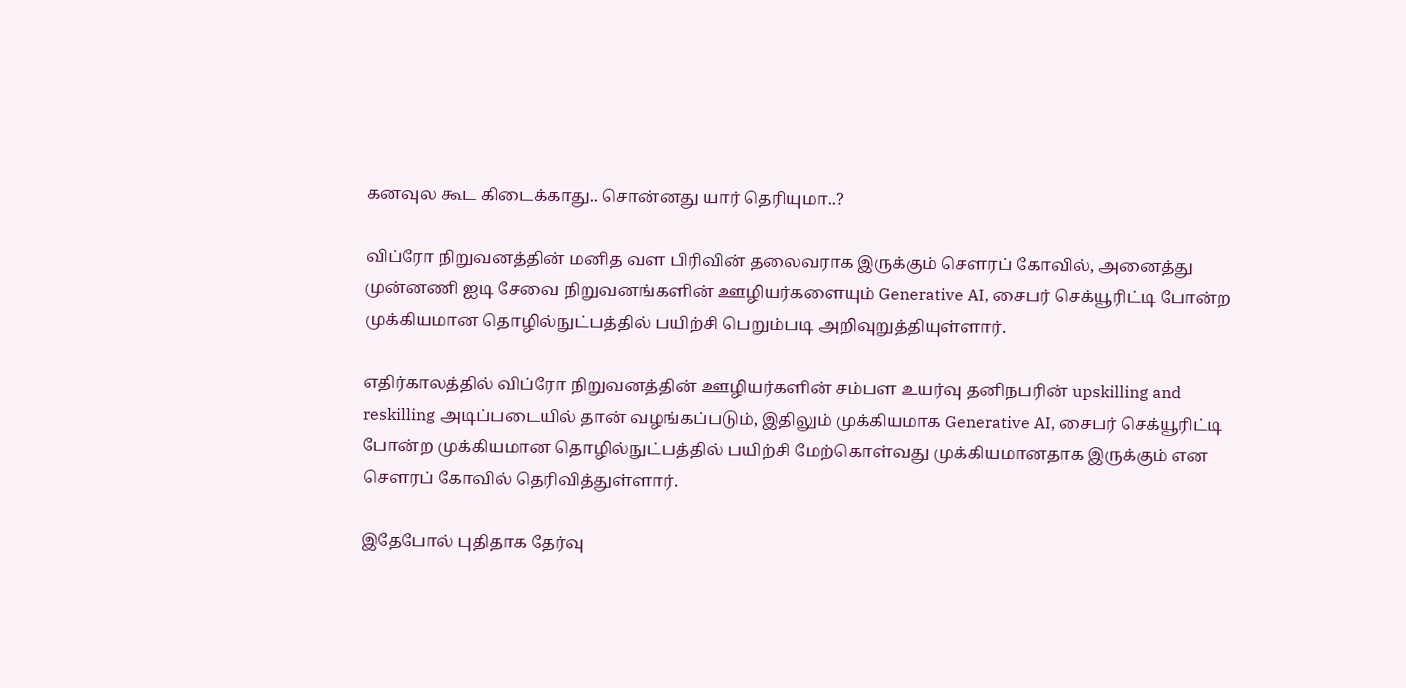கனவுல கூட கிடைக்காது.. சொன்னது யார் தெரியுமா..?

விப்ரோ நிறுவனத்தின் மனித வள பிரிவின் தலைவராக இருக்கும் சௌரப் கோவில், அனைத்து முன்னணி ஐடி சேவை நிறுவனங்களின் ஊழியர்களையும் Generative AI, சைபர் செக்யூரிட்டி போன்ற முக்கியமான தொழில்நுட்பத்தில் பயிற்சி பெறும்படி அறிவுறுத்தியுள்ளார்.

எதிர்காலத்தில் விப்ரோ நிறுவனத்தின் ஊழியர்களின் சம்பள உயர்வு தனிநபரின் upskilling and reskilling அடிப்படையில் தான் வழங்கப்படும், இதிலும் முக்கியமாக Generative AI, சைபர் செக்யூரிட்டி போன்ற முக்கியமான தொழில்நுட்பத்தில் பயிற்சி மேற்கொள்வது முக்கியமானதாக இருக்கும் என சௌரப் கோவில் தெரிவித்துள்ளார்.

இதேபோல் புதிதாக தேர்வு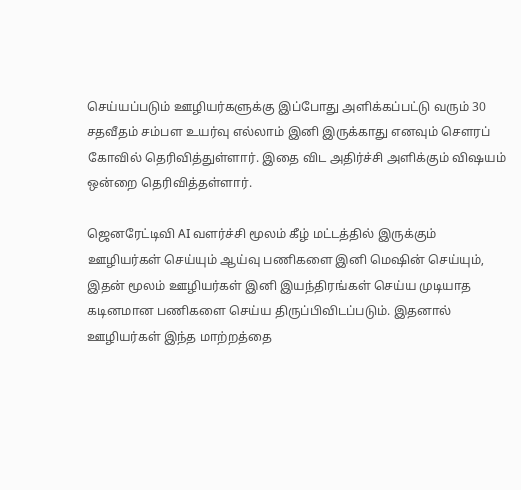செய்யப்படும் ஊழியர்களுக்கு இப்போது அளிக்கப்பட்டு வரும் 30 சதவீதம் சம்பள உயர்வு எல்லாம் இனி இருக்காது எனவும் சௌரப் கோவில் தெரிவித்துள்ளார். இதை விட அதிர்ச்சி அளிக்கும் விஷயம் ஒன்றை தெரிவித்தள்ளார்.

ஜெனரேட்டிவி AI வளர்ச்சி மூலம் கீழ் மட்டத்தில் இருக்கும் ஊழியர்கள் செய்யும் ஆய்வு பணிகளை இனி மெஷின் செய்யும், இதன் மூலம் ஊழியர்கள் இனி இயந்திரங்கள் செய்ய முடியாத கடினமான பணிகளை செய்ய திருப்பிவிடப்படும். இதனால் ஊழியர்கள் இந்த மாற்றத்தை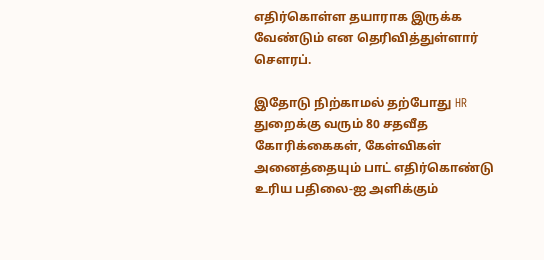எதிர்கொள்ள தயாராக இருக்க வேண்டும் என தெரிவித்துள்ளார் சௌரப்.

இதோடு நிற்காமல் தற்போது HR துறைக்கு வரும் 80 சதவீத கோரிக்கைகள், கேள்விகள் அனைத்தையும் பாட் எதிர்கொண்டு உரிய பதிலை-ஐ அளிக்கும்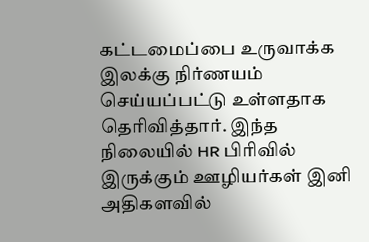கட்டமைப்பை உருவாக்க இலக்கு நிர்ணயம் செய்யப்பட்டு உள்ளதாக தெரிவித்தார். இந்த நிலையில் HR பிரிவில் இருக்கும் ஊழியர்கள் இனி அதிகளவில்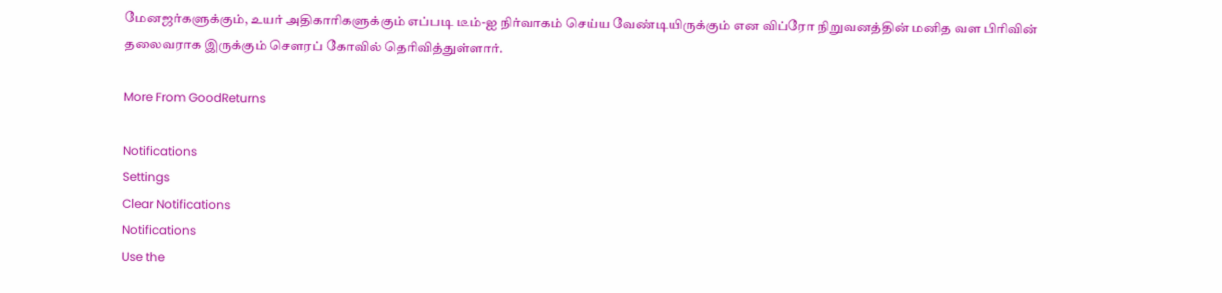மேனஜர்களுக்கும், உயர் அதிகாரிகளுக்கும் எப்படி டீம்-ஐ நிர்வாகம் செய்ய வேண்டியிருக்கும் என விப்ரோ நிறுவனத்தின் மனித வள பிரிவின் தலைவராக இருக்கும் சௌரப் கோவில் தெரிவித்துள்ளார்.

More From GoodReturns

Notifications
Settings
Clear Notifications
Notifications
Use the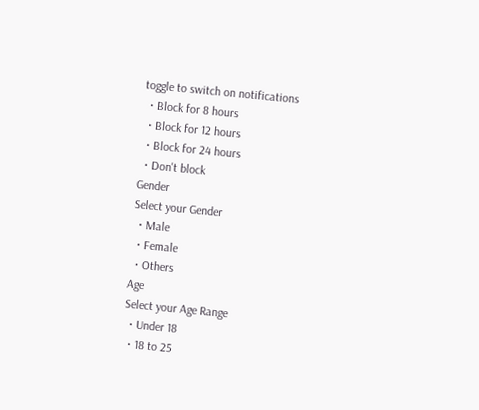toggle to switch on notifications
  • Block for 8 hours
  • Block for 12 hours
  • Block for 24 hours
  • Don't block
Gender
Select your Gender
  • Male
  • Female
  • Others
Age
Select your Age Range
  • Under 18
  • 18 to 25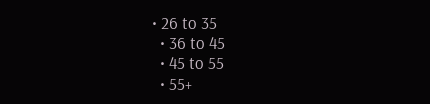• 26 to 35
  • 36 to 45
  • 45 to 55
  • 55+